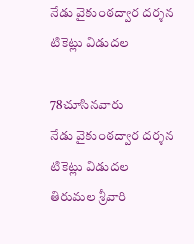నేడు వైకుంఠద్వార దర్శన టికెట్లు విడుదల

78చూసినవారు
నేడు వైకుంఠద్వార దర్శన టికెట్లు విడుదల
తిరుమల శ్రీవారి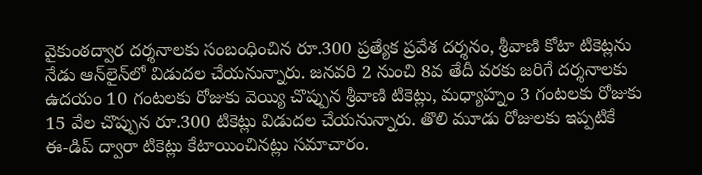వైకుంఠద్వార దర్శనాలకు సంబంధించిన రూ.300 ప్రత్యేక ప్రవేశ దర్శనం, శ్రీవాణి కోటా టికెట్లను నేడు ఆన్‌లైన్‌లో విడుదల చేయనున్నారు. జనవరి 2 నుంచి 8వ తేదీ వరకు జరిగే దర్శనాలకు ఉదయం 10 గంటలకు రోజుకు వెయ్యి చొప్పున శ్రీవాణి టికెట్లు, మధ్యాహ్నం 3 గంటలకు రోజుకు 15 వేల చొప్పున రూ.300 టికెట్లు విడుదల చేయనున్నారు. తొలి మూడు రోజులకు ఇప్పటికే ఈ-డిప్ ద్వారా టికెట్లు కేటాయించినట్లు సమాచారం.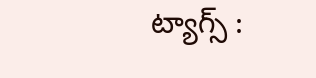ట్యాగ్స్ :